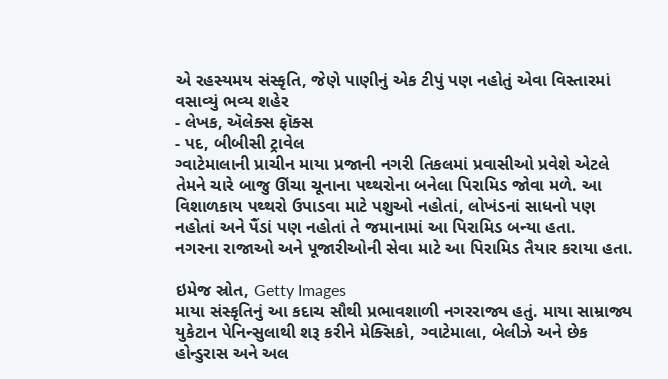એ રહસ્યમય સંસ્કૃતિ, જેણે પાણીનું એક ટીપું પણ નહોતું એવા વિસ્તારમાં વસાવ્યું ભવ્ય શહેર
- લેખક, ઍલેક્સ ફૉક્સ
- પદ, બીબીસી ટ્રાવેલ
ગ્વાટેમાલાની પ્રાચીન માયા પ્રજાની નગરી તિકલમાં પ્રવાસીઓ પ્રવેશે એટલે તેમને ચારે બાજુ ઊંચા ચૂનાના પથ્થરોના બનેલા પિરામિડ જોવા મળે. આ વિશાળકાય પથ્થરો ઉપાડવા માટે પશુઓ નહોતાં, લોખંડનાં સાધનો પણ નહોતાં અને પૈંડાં પણ નહોતાં તે જમાનામાં આ પિરામિડ બન્યા હતા.
નગરના રાજાઓ અને પૂજારીઓની સેવા માટે આ પિરામિડ તૈયાર કરાયા હતા.

ઇમેજ સ્રોત, Getty Images
માયા સંસ્કૃતિનું આ કદાચ સૌથી પ્રભાવશાળી નગરરાજ્ય હતું. માયા સામ્રાજ્ય યુકેટાન પેનિન્સુલાથી શરૂ કરીને મેક્સિકો, ગ્વાટેમાલા, બેલીઝે અને છેક હોન્ડુરાસ અને અલ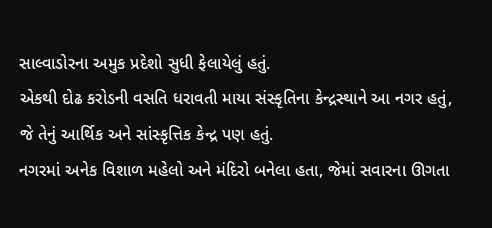સાલ્વાડોરના અમુક પ્રદેશો સુધી ફેલાયેલું હતું.
એકથી દોઢ કરોડની વસતિ ધરાવતી માયા સંસ્કૃતિના કેન્દ્રસ્થાને આ નગર હતું, જે તેનું આર્થિક અને સાંસ્કૃત્તિક કેન્દ્ર પણ હતું.
નગરમાં અનેક વિશાળ મહેલો અને મંદિરો બનેલા હતા, જેમાં સવારના ઊગતા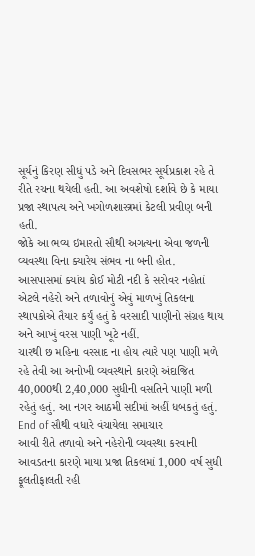સૂર્યનું કિરણ સીધું પડે અને દિવસભર સૂર્યપ્રકાશ રહે તે રીતે રચના થયેલી હતી. આ અવશેષો દર્શાવે છે કે માયા પ્રજા સ્થાપત્ય અને ખગોળશાસ્ત્રમાં કેટલી પ્રવીણ બની હતી.
જોકે આ ભવ્ય ઇમારતો સૌથી અગત્યના એવા જળની વ્યવસ્થા વિના ક્યારેય સંભવ ના બની હોત.
આસપાસમાં ક્યાંય કોઈ મોટી નદી કે સરોવર નહોતાં એટલે નહેરો અને તળાવોનું એવું માળખું તિકલના સ્થાપકોએ તૈયાર કર્યું હતું કે વરસાદી પાણીનો સંગ્રહ થાય અને આખું વરસ પાણી ખૂટે નહીં.
ચારથી છ મહિના વરસાદ ના હોય ત્યારે પણ પાણી મળે રહે તેવી આ અનોખી વ્યવસ્થાને કારણે અંદાજિત 40,000થી 2,40,000 સુધીની વસતિને પાણી મળી રહેતું હતું. આ નગર આઠમી સદીમાં અહીં ધબકતું હતું.
End of સૌથી વધારે વંચાયેલા સમાચાર
આવી રીતે તળાવો અને નહેરોની વ્યવસ્થા કરવાની આવડતના કારણે માયા પ્રજા તિકલમાં 1,000 વર્ષ સુધી ફૂલતીફાલતી રહી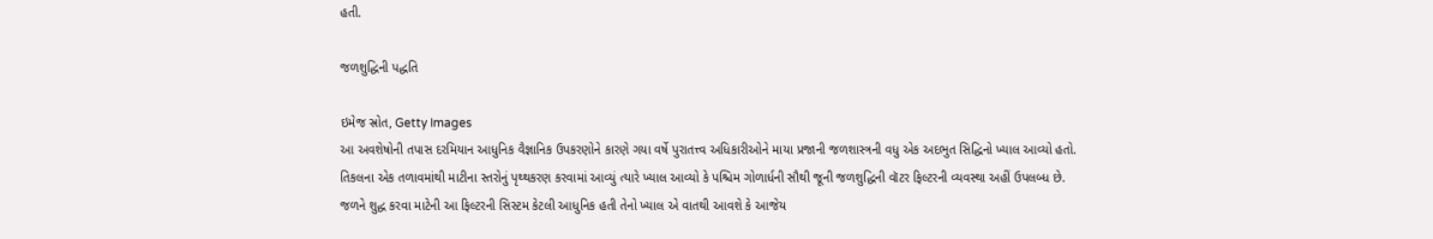હતી.

જળશુદ્ધિની પદ્ધતિ

ઇમેજ સ્રોત, Getty Images
આ અવશેષોની તપાસ દરમિયાન આધુનિક વૈજ્ઞાનિક ઉપકરણોને કારણે ગયા વર્ષે પુરાતત્ત્વ અધિકારીઓને માયા પ્રજાની જળશાસ્ત્રની વધુ એક અદભુત સિદ્ધિનો ખ્યાલ આવ્યો હતો.
તિકલના એક તળાવમાંથી માટીના સ્તરોનું પૃથ્થકરણ કરવામાં આવ્યું ત્યારે ખ્યાલ આવ્યો કે પશ્ચિમ ગોળાર્ધની સૌથી જૂની જળશુદ્ધિની વૉટર ફિલ્ટરની વ્યવસ્થા અહીં ઉપલબ્ધ છે.
જળને શુદ્ધ કરવા માટેની આ ફિલ્ટરની સિસ્ટમ કેટલી આધુનિક હતી તેનો ખ્યાલ એ વાતથી આવશે કે આજેય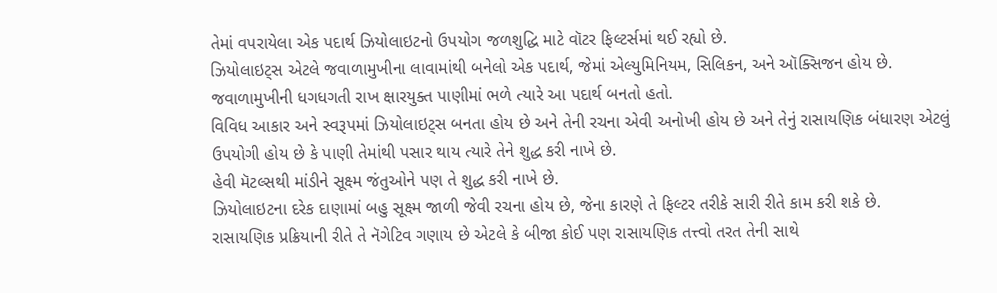તેમાં વપરાયેલા એક પદાર્થ ઝિયોલાઇટનો ઉપયોગ જળશુદ્ધિ માટે વૉટર ફિલ્ટર્સમાં થઈ રહ્યો છે.
ઝિયોલાઇટ્સ એટલે જવાળામુખીના લાવામાંથી બનેલો એક પદાર્થ, જેમાં એલ્યુમિનિયમ, સિલિકન, અને ઑક્સિજન હોય છે. જવાળામુખીની ધગધગતી રાખ ક્ષારયુક્ત પાણીમાં ભળે ત્યારે આ પદાર્થ બનતો હતો.
વિવિધ આકાર અને સ્વરૂપમાં ઝિયોલાઇટ્સ બનતા હોય છે અને તેની રચના એવી અનોખી હોય છે અને તેનું રાસાયણિક બંધારણ એટલું ઉપયોગી હોય છે કે પાણી તેમાંથી પસાર થાય ત્યારે તેને શુદ્ધ કરી નાખે છે.
હેવી મૅટલ્સથી માંડીને સૂક્ષ્મ જંતુઓને પણ તે શુદ્ધ કરી નાખે છે.
ઝિયોલાઇટના દરેક દાણામાં બહુ સૂક્ષ્મ જાળી જેવી રચના હોય છે, જેના કારણે તે ફિલ્ટર તરીકે સારી રીતે કામ કરી શકે છે.
રાસાયણિક પ્રક્રિયાની રીતે તે નૅગેટિવ ગણાય છે એટલે કે બીજા કોઈ પણ રાસાયણિક તત્ત્વો તરત તેની સાથે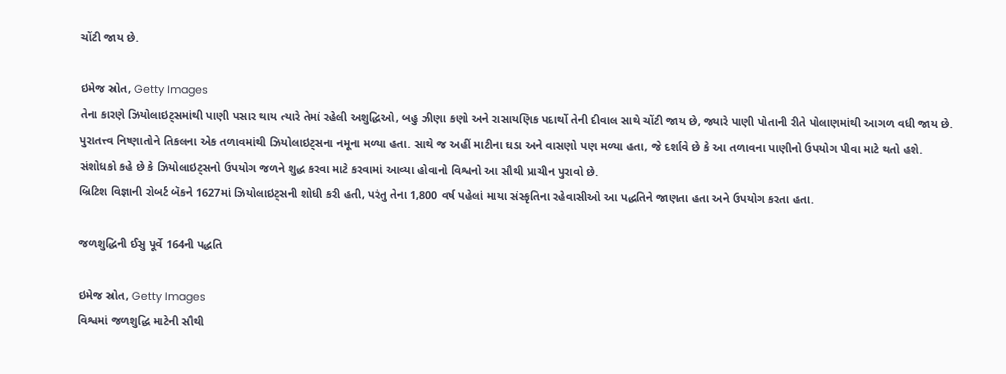ચોંટી જાય છે.

ઇમેજ સ્રોત, Getty Images
તેના કારણે ઝિયોલાઇટ્સમાંથી પાણી પસાર થાય ત્યારે તેમાં રહેલી અશુદ્ધિઓ, બહુ ઝીણા કણો અને રાસાયણિક પદાર્થો તેની દીવાલ સાથે ચોંટી જાય છે, જ્યારે પાણી પોતાની રીતે પોલાણમાંથી આગળ વધી જાય છે.
પુરાતત્ત્વ નિષ્ણાતોને તિકલના એક તળાવમાંથી ઝિયોલાઇટ્સના નમૂના મળ્યા હતા. સાથે જ અહીં માટીના ઘડા અને વાસણો પણ મળ્યા હતા, જે દર્શાવે છે કે આ તળાવના પાણીનો ઉપયોગ પીવા માટે થતો હશે.
સંશોધકો કહે છે કે ઝિયોલાઇટ્સનો ઉપયોગ જળને શુદ્ધ કરવા માટે કરવામાં આવ્યા હોવાનો વિશ્વનો આ સૌથી પ્રાચીન પુરાવો છે.
બ્રિટિશ વિજ્ઞાની રોબર્ટ બૅકને 1627માં ઝિયોલાઇટ્સની શોધી કરી હતી, પરંતુ તેના 1,800 વર્ષ પહેલાં માયા સંસ્કૃતિના રહેવાસીઓ આ પદ્ધતિને જાણતા હતા અને ઉપયોગ કરતા હતા.

જળશુદ્ધિની ઈસુ પૂર્વે 164ની પદ્ધતિ

ઇમેજ સ્રોત, Getty Images
વિશ્વમાં જળશુદ્ધિ માટેની સૌથી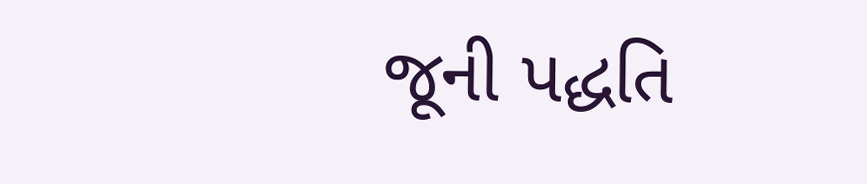જૂની પદ્ધતિ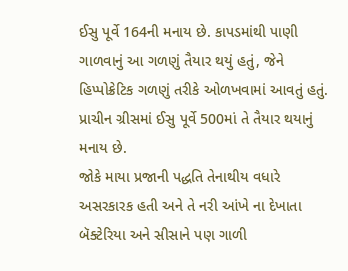ઈસુ પૂર્વે 164ની મનાય છે. કાપડમાંથી પાણી ગાળવાનું આ ગળણું તૈયાર થયું હતું, જેને હિપ્પોક્રેટિક ગળણું તરીકે ઓળખવામાં આવતું હતું.
પ્રાચીન ગ્રીસમાં ઈસુ પૂર્વે 500માં તે તૈયાર થયાનું મનાય છે.
જોકે માયા પ્રજાની પદ્ધતિ તેનાથીય વધારે અસરકારક હતી અને તે નરી આંખે ના દેખાતા બૅક્ટેરિયા અને સીસાને પણ ગાળી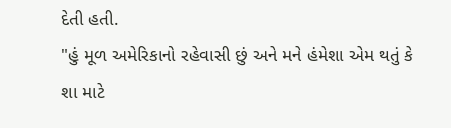દેતી હતી.
"હું મૂળ અમેરિકાનો રહેવાસી છું અને મને હંમેશા એમ થતું કે શા માટે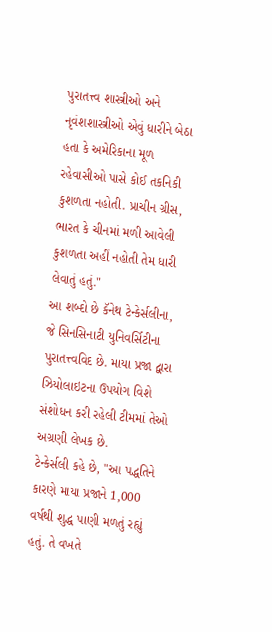પુરાતત્ત્વ શાસ્ત્રીઓ અને નૃવંશશાસ્ત્રીઓ એવું ધારીને બેઠા હતા કે અમેરિકાના મૂળ રહેવાસીઓ પાસે કોઈ તકનિકી કુશળતા નહોતી. પ્રાચીન ગ્રીસ, ભારત કે ચીનમાં મળી આવેલી કુશળતા અહીં નહોતી તેમ ધારી લેવાતું હતું."
આ શબ્દો છે કૅનેથ ટેન્કેર્સલીના, જે સિનસિનાટી યુનિવર્સિટીના પુરાતત્ત્વવિદ છે. માયા પ્રજા દ્વારા ઝિયોલાઇટના ઉપયોગ વિશે સંશોધન કરી રહેલી ટીમમાં તેઓ અગ્રણી લેખક છે.
ટેન્કેર્સલી કહે છે, "આ પદ્ધતિને કારણે માયા પ્રજાને 1,000 વર્ષથી શુદ્ધ પાણી મળતું રહ્યું હતું. તે વખતે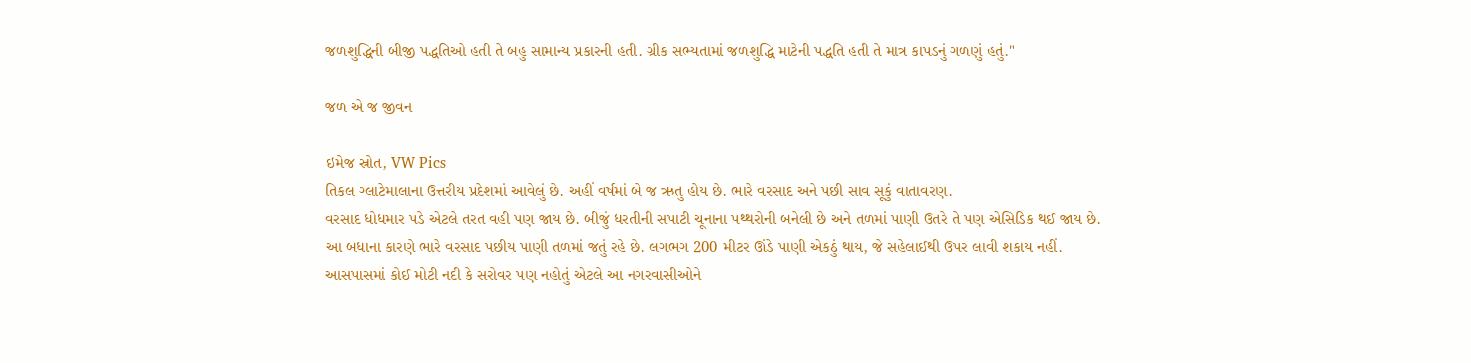જળશુદ્ધિની બીજી પદ્ધતિઓ હતી તે બહુ સામાન્ય પ્રકારની હતી. ગ્રીક સભ્યતામાં જળશુદ્ધિ માટેની પદ્ધતિ હતી તે માત્ર કાપડનું ગળણું હતું."

જળ એ જ જીવન

ઇમેજ સ્રોત, VW Pics
તિકલ ગ્લાટેમાલાના ઉત્તરીય પ્રદેશમાં આવેલું છે. અહીં વર્ષમાં બે જ ઋતુ હોય છે. ભારે વરસાદ અને પછી સાવ સૂકું વાતાવરણ.
વરસાદ ધોધમાર પડે એટલે તરત વહી પણ જાય છે. બીજું ધરતીની સપાટી ચૂનાના પથ્થરોની બનેલી છે અને તળમાં પાણી ઉતરે તે પણ એસિડિક થઈ જાય છે.
આ બધાના કારણે ભારે વરસાદ પછીય પાણી તળમાં જતું રહે છે. લગભગ 200 મીટર ઊંડે પાણી એકઠું થાય, જે સહેલાઈથી ઉપર લાવી શકાય નહીં.
આસપાસમાં કોઈ મોટી નદી કે સરોવર પણ નહોતું એટલે આ નગરવાસીઓને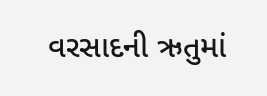વરસાદની ઋતુમાં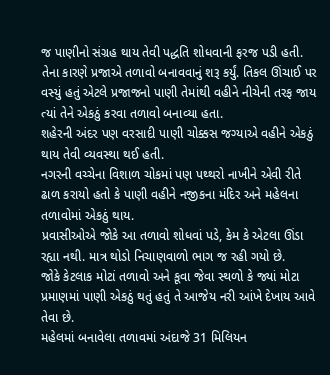જ પાણીનો સંગ્રહ થાય તેવી પદ્ધતિ શોધવાની ફરજ પડી હતી.
તેના કારણે પ્રજાએ તળાવો બનાવવાનું શરૂ કર્યું. તિકલ ઊંચાઈ પર વસ્યું હતું એટલે પ્રજાજનો પાણી તેમાંથી વહીને નીચેની તરફ જાય ત્યાં તેને એકઠું કરવા તળાવો બનાવ્યા હતા.
શહેરની અંદર પણ વરસાદી પાણી ચોક્કસ જગ્યાએ વહીને એકઠું થાય તેવી વ્યવસ્થા થઈ હતી.
નગરની વચ્ચેના વિશાળ ચોકમાં પણ પથ્થરો નાખીને એવી રીતે ઢાળ કરાયો હતો કે પાણી વહીને નજીકના મંદિર અને મહેલના તળાવોમાં એકઠું થાય.
પ્રવાસીઓએ જોકે આ તળાવો શોધવાં પડે, કેમ કે એટલા ઊંડા રહ્યા નથી. માત્ર થોડો નિચાણવાળો ભાગ જ રહી ગયો છે.
જોકે કેટલાક મોટાં તળાવો અને કૂવા જેવા સ્થળો કે જ્યાં મોટા પ્રમાણમાં પાણી એકઠું થતું હતું તે આજેય નરી આંખે દેખાય આવે તેવા છે.
મહેલમાં બનાવેલા તળાવમાં અંદાજે 31 મિલિયન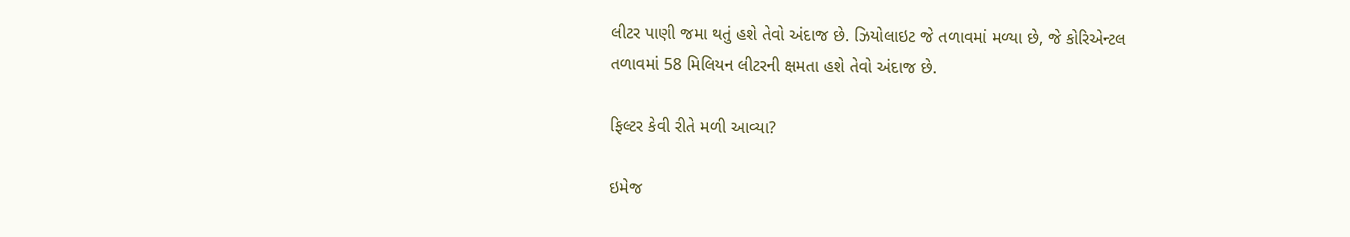લીટર પાણી જમા થતું હશે તેવો અંદાજ છે. ઝિયોલાઇટ જે તળાવમાં મળ્યા છે, જે કોરિએન્ટલ તળાવમાં 58 મિલિયન લીટરની ક્ષમતા હશે તેવો અંદાજ છે.

ફિલ્ટર કેવી રીતે મળી આવ્યા?

ઇમેજ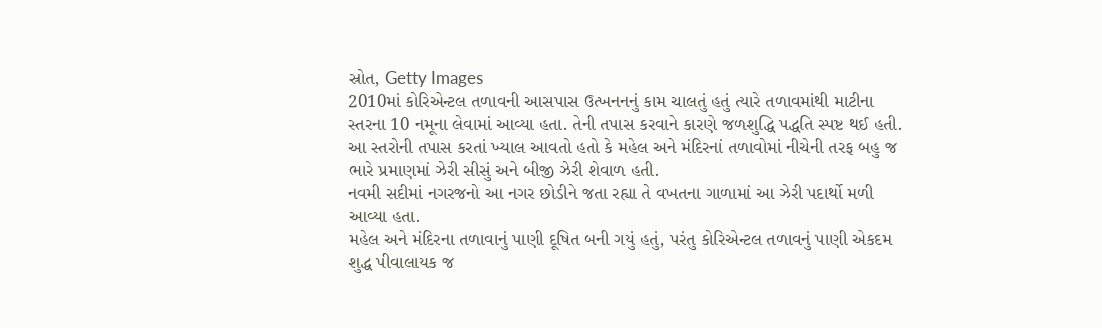સ્રોત, Getty Images
2010માં કોરિએન્ટલ તળાવની આસપાસ ઉત્ખનનનું કામ ચાલતું હતું ત્યારે તળાવમાંથી માટીના સ્તરના 10 નમૂના લેવામાં આવ્યા હતા. તેની તપાસ કરવાને કારણે જળશુદ્ધિ પદ્ધતિ સ્પષ્ટ થઈ હતી.
આ સ્તરોની તપાસ કરતાં ખ્યાલ આવતો હતો કે મહેલ અને મંદિરનાં તળાવોમાં નીચેની તરફ બહુ જ ભારે પ્રમાણમાં ઝેરી સીસું અને બીજી ઝેરી શેવાળ હતી.
નવમી સદીમાં નગરજનો આ નગર છોડીને જતા રહ્યા તે વખતના ગાળામાં આ ઝેરી પદાર્થો મળી આવ્યા હતા.
મહેલ અને મંદિરના તળાવાનું પાણી દૂષિત બની ગયું હતું, પરંતુ કોરિએન્ટલ તળાવનું પાણી એકદમ શુદ્ધ પીવાલાયક જ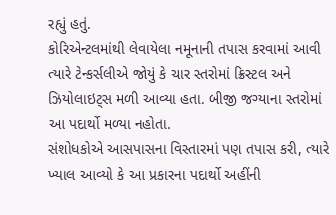રહ્યું હતું.
કોરિએન્ટલમાંથી લેવાયેલા નમૂનાની તપાસ કરવામાં આવી ત્યારે ટેન્કર્સલીએ જોયું કે ચાર સ્તરોમાં ક્રિસ્ટલ અને ઝિયોલાઇટ્સ મળી આવ્યા હતા. બીજી જગ્યાના સ્તરોમાં આ પદાર્થો મળ્યા નહોતા.
સંશોધકોએ આસપાસના વિસ્તારમાં પણ તપાસ કરી, ત્યારે ખ્યાલ આવ્યો કે આ પ્રકારના પદાર્થો અહીંની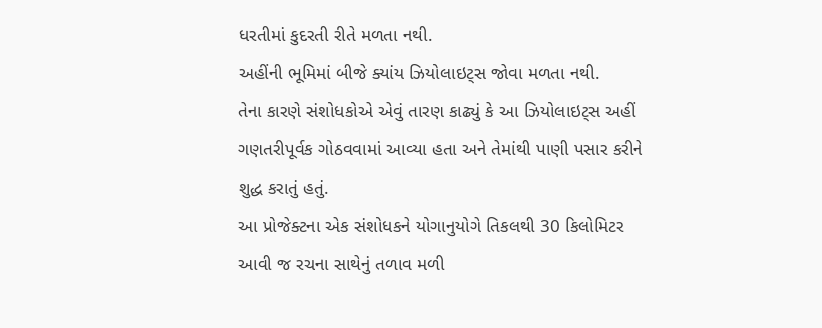ધરતીમાં કુદરતી રીતે મળતા નથી.
અહીંની ભૂમિમાં બીજે ક્યાંય ઝિયોલાઇટ્સ જોવા મળતા નથી.
તેના કારણે સંશોધકોએ એવું તારણ કાઢ્યું કે આ ઝિયોલાઇટ્સ અહીં ગણતરીપૂર્વક ગોઠવવામાં આવ્યા હતા અને તેમાંથી પાણી પસાર કરીને શુદ્ધ કરાતું હતું.
આ પ્રોજેક્ટના એક સંશોધકને યોગાનુયોગે તિકલથી 30 કિલોમિટર આવી જ રચના સાથેનું તળાવ મળી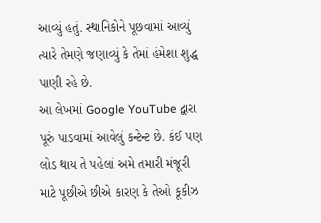આવ્યું હતું. સ્થાનિકોને પૂછવામાં આવ્યું ત્યારે તેમણે જણાવ્યું કે તેમાં હંમેશા શુદ્ધ પાણી રહે છે.
આ લેખમાં Google YouTube દ્વારા પૂરું પાડવામાં આવેલું કન્ટેન્ટ છે. કંઈ પણ લોડ થાય તે પહેલાં અમે તમારી મંજૂરી માટે પૂછીએ છીએ કારણ કે તેઓ કૂકીઝ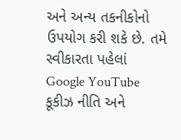અને અન્ય તકનીકોનો ઉપયોગ કરી શકે છે. તમે સ્વીકારતા પહેલાં Google YouTube કૂકીઝ નીતિ અને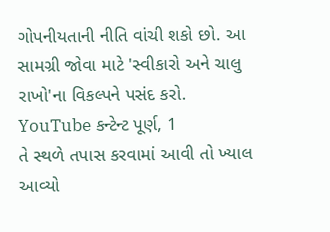ગોપનીયતાની નીતિ વાંચી શકો છો. આ સામગ્રી જોવા માટે 'સ્વીકારો અને ચાલુ રાખો'ના વિકલ્પને પસંદ કરો.
YouTube કન્ટેન્ટ પૂર્ણ, 1
તે સ્થળે તપાસ કરવામાં આવી તો ખ્યાલ આવ્યો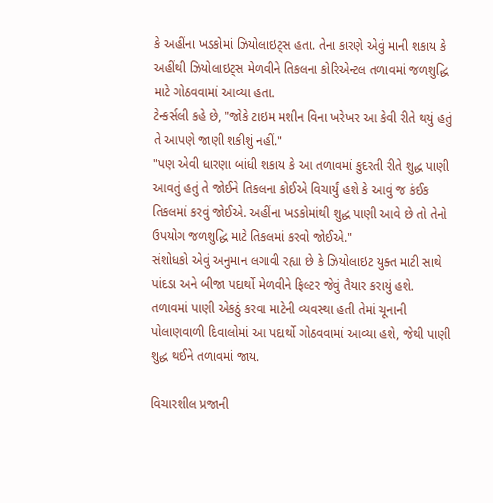કે અહીંના ખડકોમાં ઝિયોલાઇટ્સ હતા. તેના કારણે એવું માની શકાય કે અહીંથી ઝિયોલાઇટ્સ મેળવીને તિકલના કોરિએન્ટલ તળાવમાં જળશુદ્ધિ માટે ગોઠવવામાં આવ્યા હતા.
ટેન્કર્સલી કહે છે, "જોકે ટાઇમ મશીન વિના ખરેખર આ કેવી રીતે થયું હતું તે આપણે જાણી શકીશું નહીં."
"પણ એવી ધારણા બાંધી શકાય કે આ તળાવમાં કુદરતી રીતે શુદ્ધ પાણી આવતું હતું તે જોઈને તિકલના કોઈએ વિચાર્યું હશે કે આવું જ કંઈક તિકલમાં કરવું જોઈએ. અહીંના ખડકોમાંથી શુદ્ધ પાણી આવે છે તો તેનો ઉપયોગ જળશુદ્ધિ માટે તિકલમાં કરવો જોઈએ."
સંશોધકો એવું અનુમાન લગાવી રહ્યા છે કે ઝિયોલાઇટ યુક્ત માટી સાથે પાંદડા અને બીજા પદાર્થો મેળવીને ફિલ્ટર જેવું તૈયાર કરાયું હશે.
તળાવમાં પાણી એકઠું કરવા માટેની વ્યવસ્થા હતી તેમાં ચૂનાની પોલાણવાળી દિવાલોમાં આ પદાર્થો ગોઠવવામાં આવ્યા હશે, જેથી પાણી શુદ્ધ થઈને તળાવમાં જાય.

વિચારશીલ પ્રજાની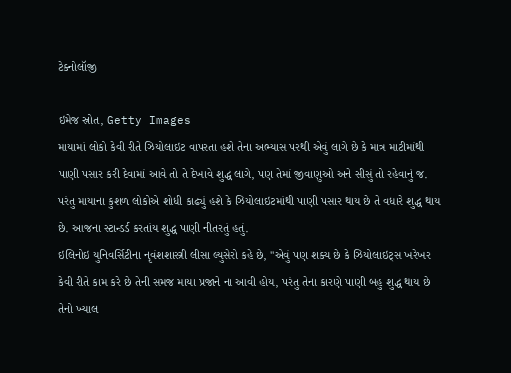ટેક્નોલૉજી

ઇમેજ સ્રોત, Getty Images
માયામાં લોકો કેવી રીતે ઝિયોલાઇટ વાપરતા હશે તેના અભ્યાસ પરથી એવું લાગે છે કે માત્ર માટીમાંથી પાણી પસાર કરી દેવામાં આવે તો તે દેખાવે શુદ્ધ લાગે, પણ તેમાં જીવાણુઓ અને સીસું તો રહેવાનું જ.
પરંતુ માયાના કુશળ લોકોએ શોધી કાઢ્યું હશે કે ઝિયોલાઇટમાંથી પાણી પસાર થાય છે તે વધારે શુદ્ધ થાય છે. આજના સ્ટાન્ડર્ડ કરતાંય શુદ્ધ પાણી નીતરતું હતું.
ઇલિનોઇ યુનિવર્સિટીના નૃવંશશાસ્ત્રી લીસા લ્યુસેરો કહે છે, "એવું પણ શક્ય છે કે ઝિયોલાઇટ્સ ખરેખર કેવી રીતે કામ કરે છે તેની સમજ માયા પ્રજાને ના આવી હોય, પરંતુ તેના કારણે પાણી બહુ શુદ્ધ થાય છે તેનો ખ્યાલ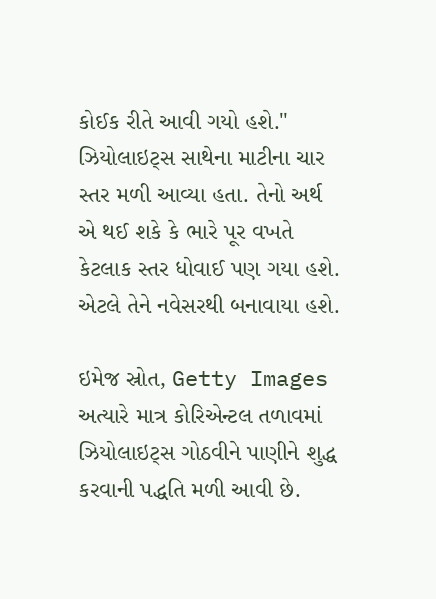કોઈક રીતે આવી ગયો હશે."
ઝિયોલાઇટ્સ સાથેના માટીના ચાર સ્તર મળી આવ્યા હતા. તેનો અર્થ એ થઈ શકે કે ભારે પૂર વખતે કેટલાક સ્તર ધોવાઈ પણ ગયા હશે. એટલે તેને નવેસરથી બનાવાયા હશે.

ઇમેજ સ્રોત, Getty Images
અત્યારે માત્ર કોરિએન્ટલ તળાવમાં ઝિયોલાઇટ્સ ગોઠવીને પાણીને શુદ્ધ કરવાની પદ્ધતિ મળી આવી છે.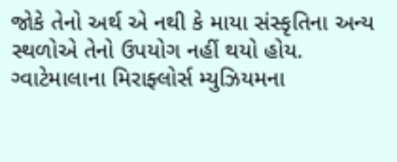જોકે તેનો અર્થ એ નથી કે માયા સંસ્કૃતિના અન્ય સ્થળોએ તેનો ઉપયોગ નહીં થયો હોય.
ગ્વાટેમાલાના મિરાફ્લોર્સ મ્યુઝિયમના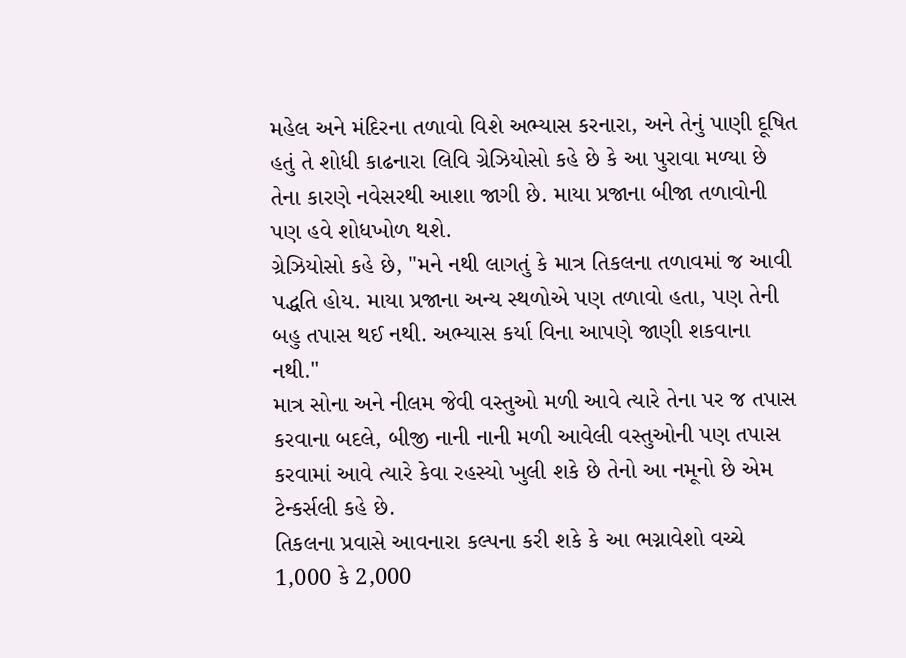મહેલ અને મંદિરના તળાવો વિશે અભ્યાસ કરનારા, અને તેનું પાણી દૂષિત હતું તે શોધી કાઢનારા લિવિ ગ્રેઝિયોસો કહે છે કે આ પુરાવા મળ્યા છે તેના કારણે નવેસરથી આશા જાગી છે. માયા પ્રજાના બીજા તળાવોની પણ હવે શોધખોળ થશે.
ગ્રેઝિયોસો કહે છે, "મને નથી લાગતું કે માત્ર તિકલના તળાવમાં જ આવી પદ્ધતિ હોય. માયા પ્રજાના અન્ય સ્થળોએ પણ તળાવો હતા, પણ તેની બહુ તપાસ થઈ નથી. અભ્યાસ કર્યા વિના આપણે જાણી શકવાના નથી."
માત્ર સોના અને નીલમ જેવી વસ્તુઓ મળી આવે ત્યારે તેના પર જ તપાસ કરવાના બદલે, બીજી નાની નાની મળી આવેલી વસ્તુઓની પણ તપાસ કરવામાં આવે ત્યારે કેવા રહસ્યો ખુલી શકે છે તેનો આ નમૂનો છે એમ ટેન્કર્સલી કહે છે.
તિકલના પ્રવાસે આવનારા કલ્પના કરી શકે કે આ ભગ્નાવેશો વચ્ચે 1,000 કે 2,000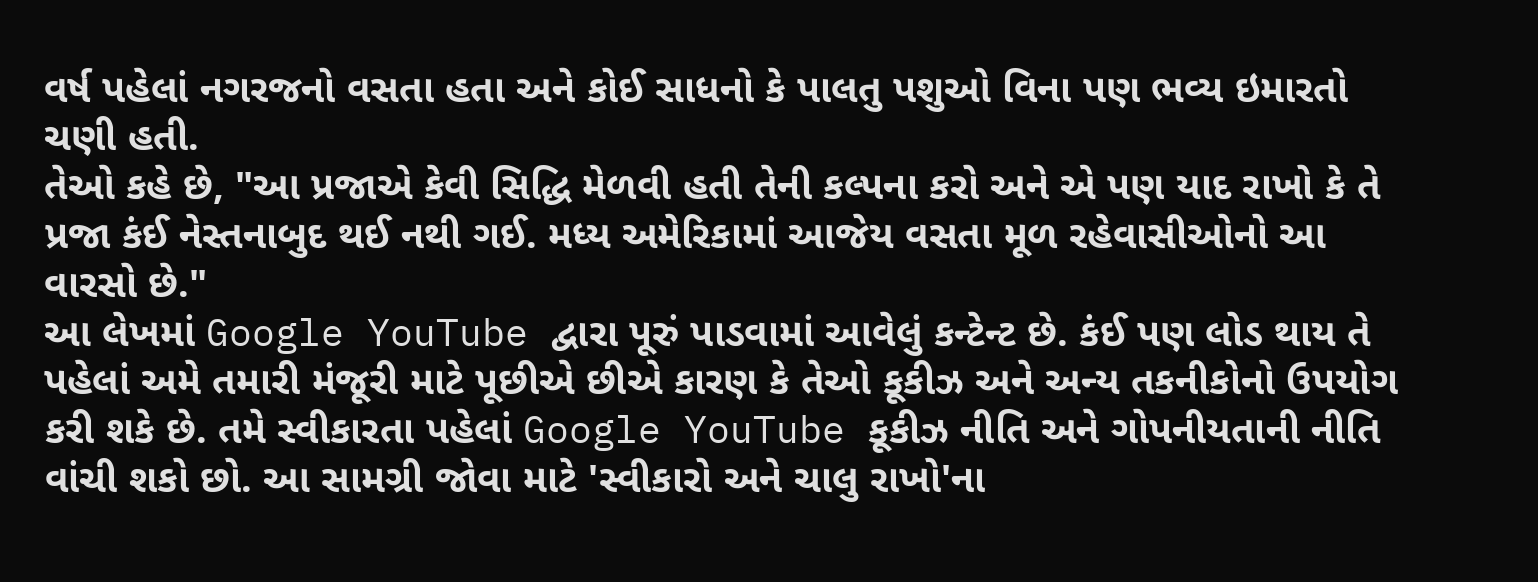વર્ષ પહેલાં નગરજનો વસતા હતા અને કોઈ સાધનો કે પાલતુ પશુઓ વિના પણ ભવ્ય ઇમારતો ચણી હતી.
તેઓ કહે છે, "આ પ્રજાએ કેવી સિદ્ધિ મેળવી હતી તેની કલ્પના કરો અને એ પણ યાદ રાખો કે તે પ્રજા કંઈ નેસ્તનાબુદ થઈ નથી ગઈ. મધ્ય અમેરિકામાં આજેય વસતા મૂળ રહેવાસીઓનો આ વારસો છે."
આ લેખમાં Google YouTube દ્વારા પૂરું પાડવામાં આવેલું કન્ટેન્ટ છે. કંઈ પણ લોડ થાય તે પહેલાં અમે તમારી મંજૂરી માટે પૂછીએ છીએ કારણ કે તેઓ કૂકીઝ અને અન્ય તકનીકોનો ઉપયોગ કરી શકે છે. તમે સ્વીકારતા પહેલાં Google YouTube કૂકીઝ નીતિ અને ગોપનીયતાની નીતિ વાંચી શકો છો. આ સામગ્રી જોવા માટે 'સ્વીકારો અને ચાલુ રાખો'ના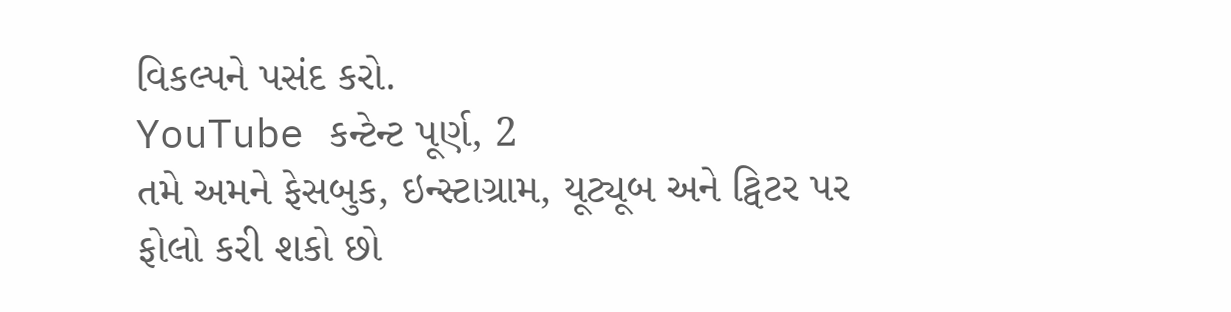વિકલ્પને પસંદ કરો.
YouTube કન્ટેન્ટ પૂર્ણ, 2
તમે અમને ફેસબુક, ઇન્સ્ટાગ્રામ, યૂટ્યૂબ અને ટ્વિટર પર ફોલો કરી શકો છો